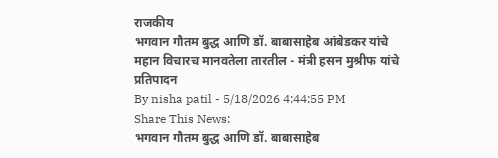राजकीय
भगवान गौतम बुद्ध आणि डॉ. बाबासाहेब आंबेडकर यांचे महान विचारच मानवतेला तारतील - मंत्री हसन मुश्रीफ यांचे प्रतिपादन
By nisha patil - 5/18/2026 4:44:55 PM
Share This News:
भगवान गौतम बुद्ध आणि डॉ. बाबासाहेब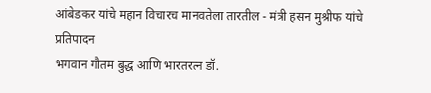आंबेडकर यांचे महान विचारच मानवतेला तारतील - मंत्री हसन मुश्रीफ यांचे प्रतिपादन
भगवान गौतम बुद्ध आणि भारतरत्न डॉ.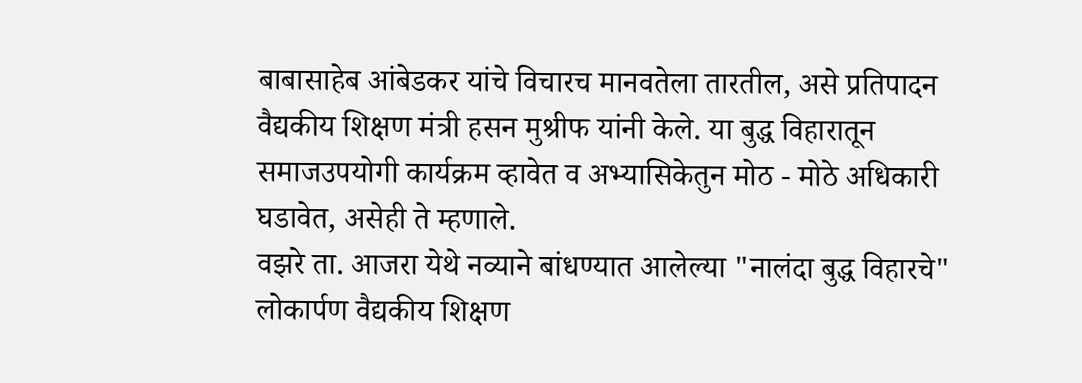बाबासाहेब आंबेडकर यांचे विचारच मानवतेला तारतील, असे प्रतिपादन वैद्यकीय शिक्षण मंत्री हसन मुश्रीफ यांनी केले. या बुद्ध विहारातून समाजउपयोगी कार्यक्रम व्हावेत व अभ्यासिकेतुन मोठ - मोठे अधिकारी घडावेत, असेही ते म्हणाले.
वझरे ता. आजरा येथे नव्याने बांधण्यात आलेल्या "नालंदा बुद्ध विहारचे" लोकार्पण वैद्यकीय शिक्षण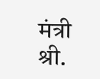मंत्री श्री.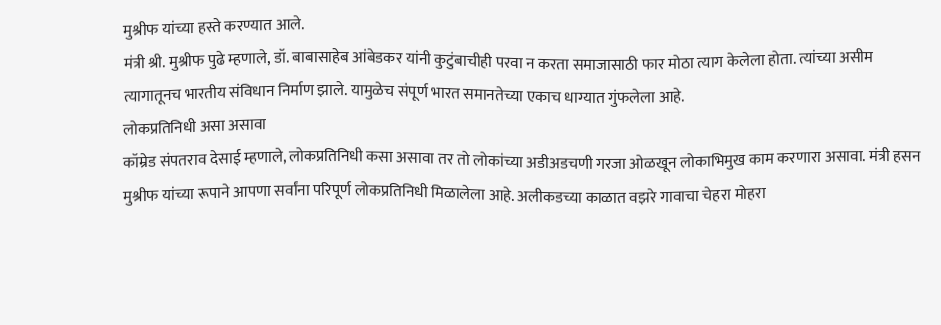मुश्रीफ यांच्या हस्ते करण्यात आले.
मंत्री श्री. मुश्रीफ पुढे म्हणाले, डॉ. बाबासाहेब आंबेडकर यांनी कुटुंबाचीही परवा न करता समाजासाठी फार मोठा त्याग केलेला होता. त्यांच्या असीम त्यागातूनच भारतीय संविधान निर्माण झाले. यामुळेच संपूर्ण भारत समानतेच्या एकाच धाग्यात गुंफलेला आहे.
लोकप्रतिनिधी असा असावा
कॉम्रेड संपतराव देसाई म्हणाले, लोकप्रतिनिधी कसा असावा तर तो लोकांच्या अडीअडचणी गरजा ओळखून लोकाभिमुख काम करणारा असावा. मंत्री हसन मुश्रीफ यांच्या रूपाने आपणा सर्वांना परिपूर्ण लोकप्रतिनिधी मिळालेला आहे. अलीकडच्या काळात वझरे गावाचा चेहरा मोहरा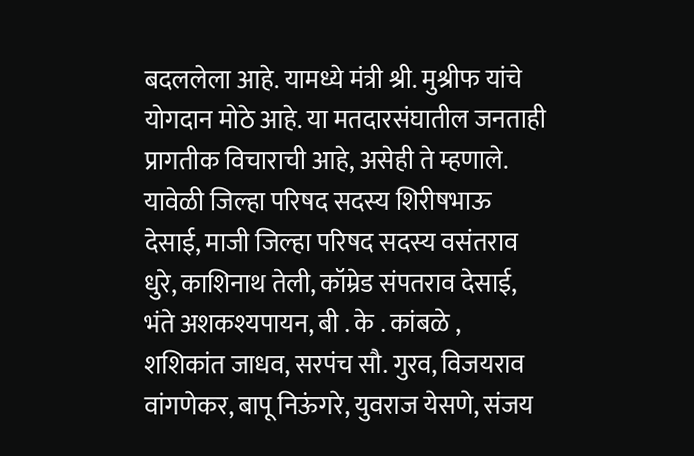बदललेला आहे. यामध्ये मंत्री श्री. मुश्रीफ यांचे योगदान मोठे आहे. या मतदारसंघातील जनताही प्रागतीक विचाराची आहे, असेही ते म्हणाले.
यावेळी जिल्हा परिषद सदस्य शिरीषभाऊ देसाई, माजी जिल्हा परिषद सदस्य वसंतराव धुरे, काशिनाथ तेली, कॉम्रेड संपतराव देसाई, भंते अशकश्यपायन, बी . के . कांबळे , शशिकांत जाधव, सरपंच सौ. गुरव, विजयराव वांगणेकर, बापू निऊंगरे, युवराज येसणे, संजय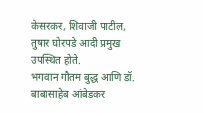केसरकर, शिवाजी पाटील, तुषार घोरपडे आदी प्रमुख उपस्थित होते.
भगवान गौतम बुद्ध आणि डॉ. बाबासाहेब आंबेडकर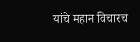यांचे महान विचारच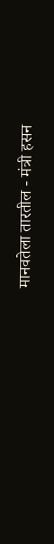मानवतेला तारतील - मंत्री हसन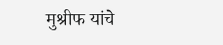मुश्रीफ यांचे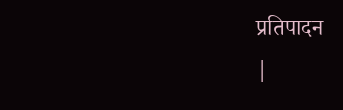प्रतिपादन
|